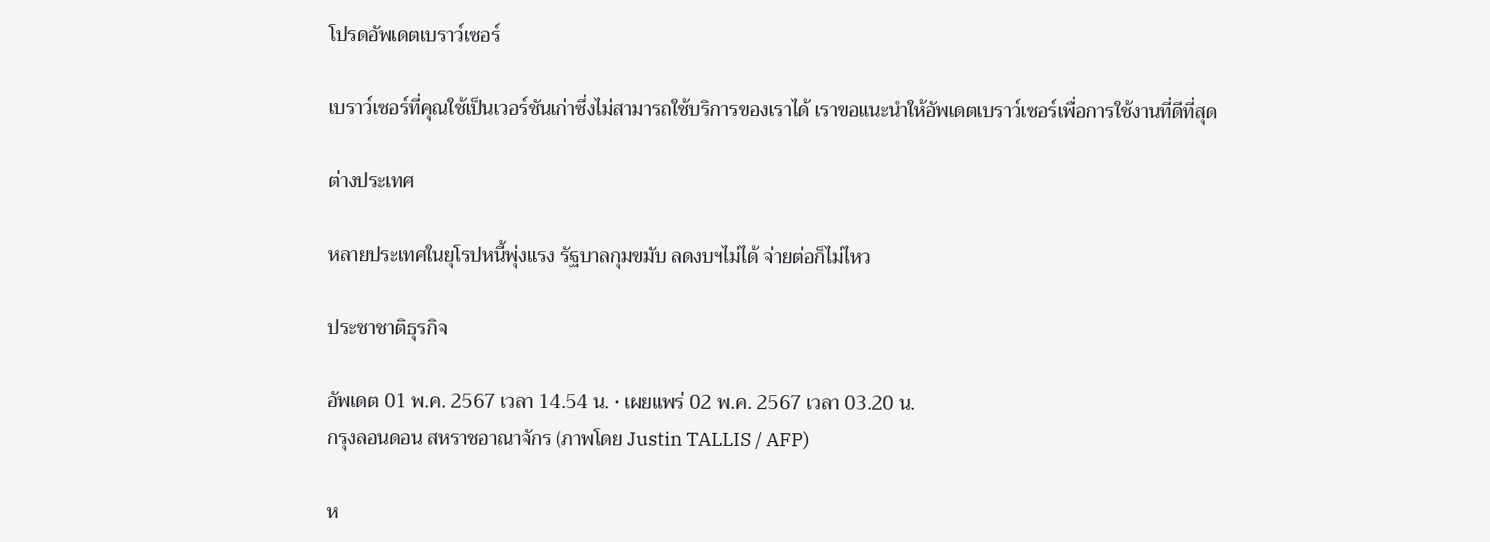โปรดอัพเดตเบราว์เซอร์

เบราว์เซอร์ที่คุณใช้เป็นเวอร์ชันเก่าซึ่งไม่สามารถใช้บริการของเราได้ เราขอแนะนำให้อัพเดตเบราว์เซอร์เพื่อการใช้งานที่ดีที่สุด

ต่างประเทศ

หลายประเทศในยุโรปหนี้พุ่งแรง รัฐบาลกุมขมับ ลดงบฯไม่ได้ จ่ายต่อก็ไม่ไหว

ประชาชาติธุรกิจ

อัพเดต 01 พ.ค. 2567 เวลา 14.54 น. • เผยแพร่ 02 พ.ค. 2567 เวลา 03.20 น.
กรุงลอนดอน สหราชอาณาจักร (ภาพโดย Justin TALLIS / AFP)

ห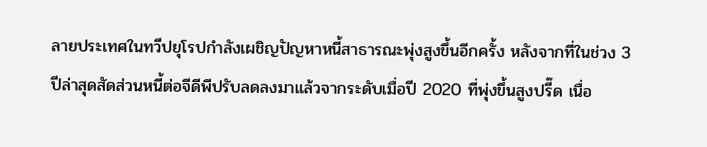ลายประเทศในทวีปยุโรปกำลังเผชิญปัญหาหนี้สาธารณะพุ่งสูงขึ้นอีกครั้ง หลังจากที่ในช่วง 3 ปีล่าสุดสัดส่วนหนี้ต่อจีดีพีปรับลดลงมาแล้วจากระดับเมื่อปี 2020 ที่พุ่งขึ้นสูงปรี๊ด เนื่อ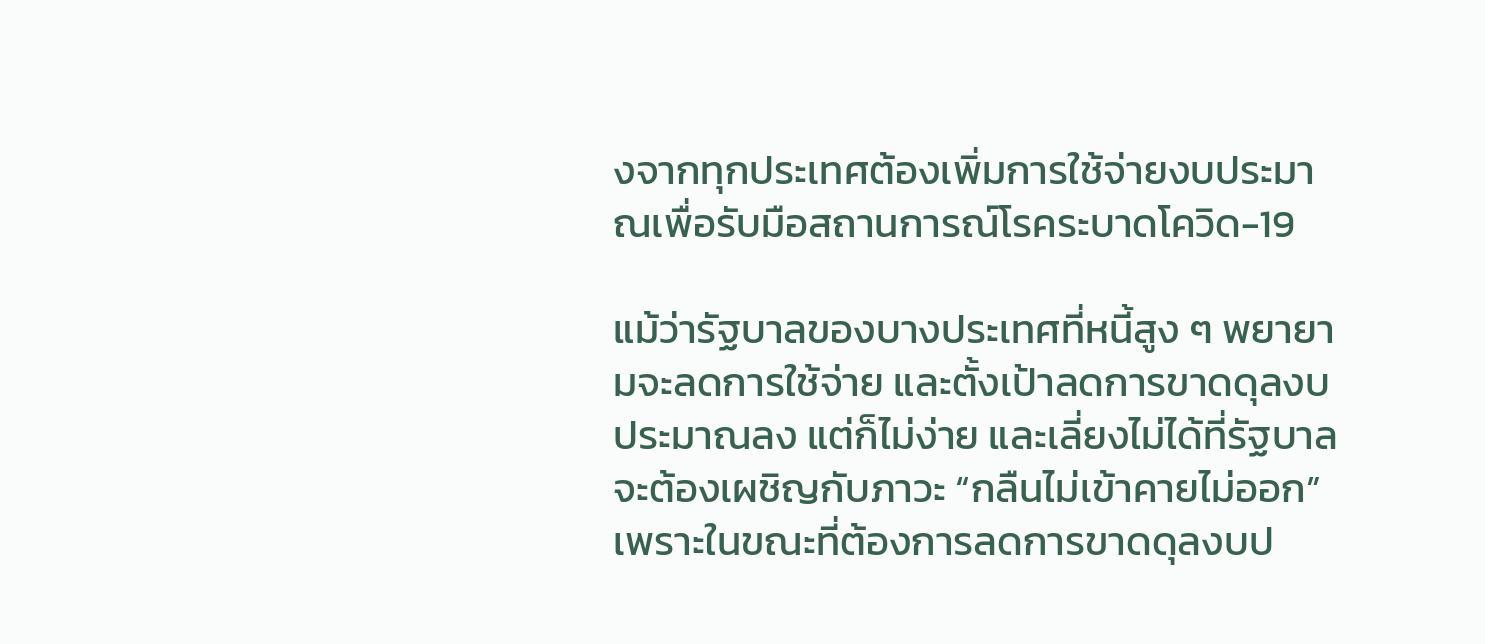งจากทุกประเทศต้องเพิ่มการใช้จ่ายงบประมาณเพื่อรับมือสถานการณ์โรคระบาดโควิด-19

แม้ว่ารัฐบาลของบางประเทศที่หนี้สูง ๆ พยายามจะลดการใช้จ่าย และตั้งเป้าลดการขาดดุลงบประมาณลง แต่ก็ไม่ง่าย และเลี่ยงไม่ได้ที่รัฐบาลจะต้องเผชิญกับภาวะ “กลืนไม่เข้าคายไม่ออก” เพราะในขณะที่ต้องการลดการขาดดุลงบป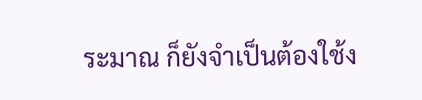ระมาณ ก็ยังจำเป็นต้องใช้ง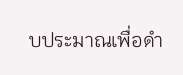บประมาณเพื่อดำ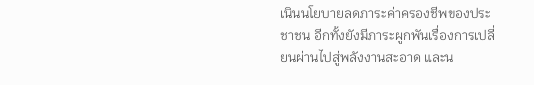เนินนโยบายลดภาระค่าครองชีพของประชาชน อีกทั้งยังมีภาระผูกพันเรื่องการเปลี่ยนผ่านไปสู่พลังงานสะอาด และน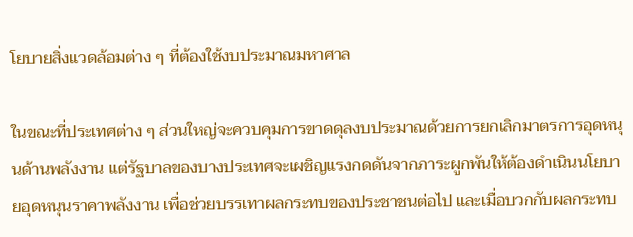โยบายสิ่งแวดล้อมต่าง ๆ ที่ต้องใช้งบประมาณมหาศาล

ในขณะที่ประเทศต่าง ๆ ส่วนใหญ่จะควบคุมการขาดดุลงบประมาณด้วยการยกเลิกมาตรการอุดหนุนด้านพลังงาน แต่รัฐบาลของบางประเทศจะเผชิญแรงกดดันจากภาระผูกพันให้ต้องดำเนินนโยบายอุดหนุนราคาพลังงาน เพื่อช่วยบรรเทาผลกระทบของประชาชนต่อไป และเมื่อบวกกับผลกระทบ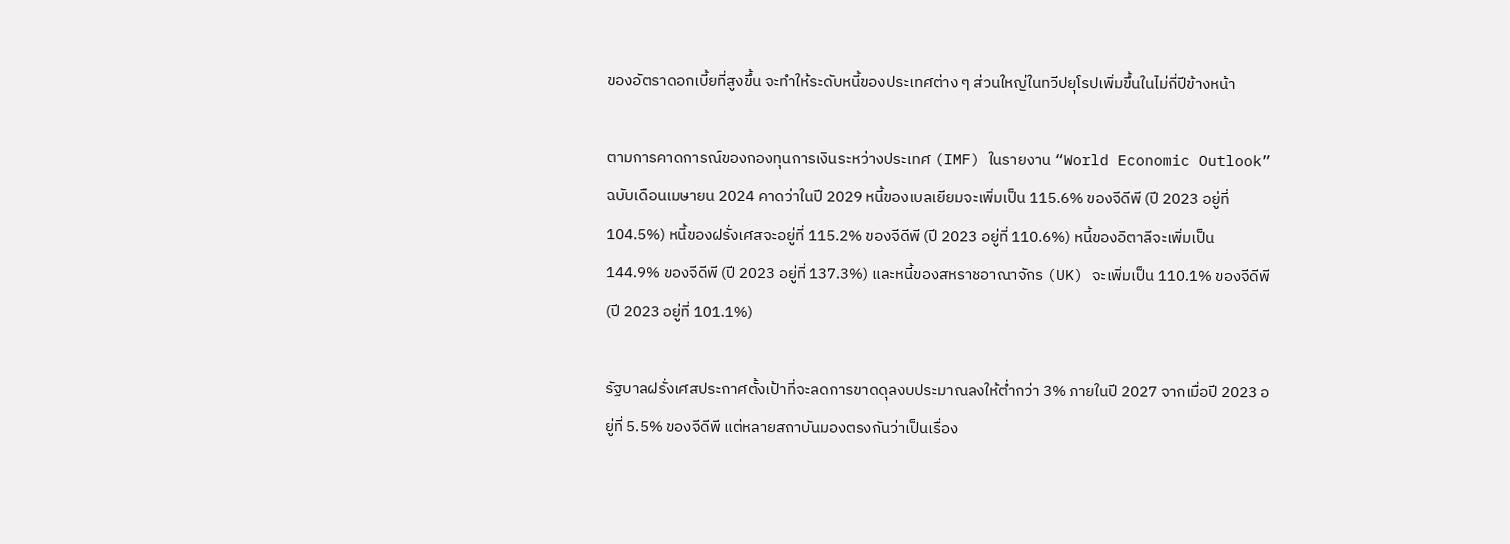ของอัตราดอกเบี้ยที่สูงขึ้น จะทำให้ระดับหนี้ของประเทศต่าง ๆ ส่วนใหญ่ในทวีปยุโรปเพิ่มขึ้นในไม่กี่ปีข้างหน้า

ตามการคาดการณ์ของกองทุนการเงินระหว่างประเทศ (IMF) ในรายงาน “World Economic Outlook” ฉบับเดือนเมษายน 2024 คาดว่าในปี 2029 หนี้ของเบลเยียมจะเพิ่มเป็น 115.6% ของจีดีพี (ปี 2023 อยู่ที่ 104.5%) หนี้ของฝรั่งเศสจะอยู่ที่ 115.2% ของจีดีพี (ปี 2023 อยู่ที่ 110.6%) หนี้ของอิตาลีจะเพิ่มเป็น 144.9% ของจีดีพี (ปี 2023 อยู่ที่ 137.3%) และหนี้ของสหราชอาณาจักร (UK) จะเพิ่มเป็น 110.1% ของจีดีพี (ปี 2023 อยู่ที่ 101.1%)

รัฐบาลฝรั่งเศสประกาศตั้งเป้าที่จะลดการขาดดุลงบประมาณลงให้ต่ำกว่า 3% ภายในปี 2027 จากเมื่อปี 2023 อยู่ที่ 5.5% ของจีดีพี แต่หลายสถาบันมองตรงกันว่าเป็นเรื่อง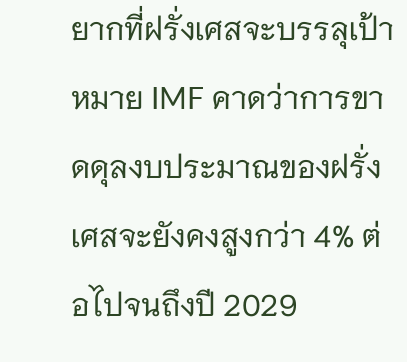ยากที่ฝรั่งเศสจะบรรลุเป้าหมาย IMF คาดว่าการขาดดุลงบประมาณของฝรั่งเศสจะยังคงสูงกว่า 4% ต่อไปจนถึงปี 2029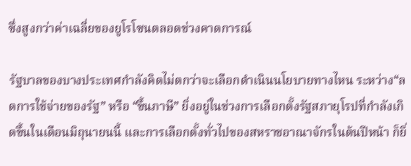ซึ่งสูงกว่าค่าเฉลี่ยของยูโรโซนตลอดช่วงคาดการณ์

รัฐบาลของบางประเทศกำลังคิดไม่ตกว่าจะเลือกดำเนินนโยบายทางไหน ระหว่าง“ลดการใช้จ่ายของรัฐ” หรือ “ขึ้นภาษี” ยิ่งอยู่ในช่วงการเลือกตั้งรัฐสภายุโรปที่กำลังเกิดขึ้นในเดือนมิถุนายนนี้ และการเลือกตั้งทั่วไปของสหราชอาณาจักรในต้นปีหน้า ก็ยิ่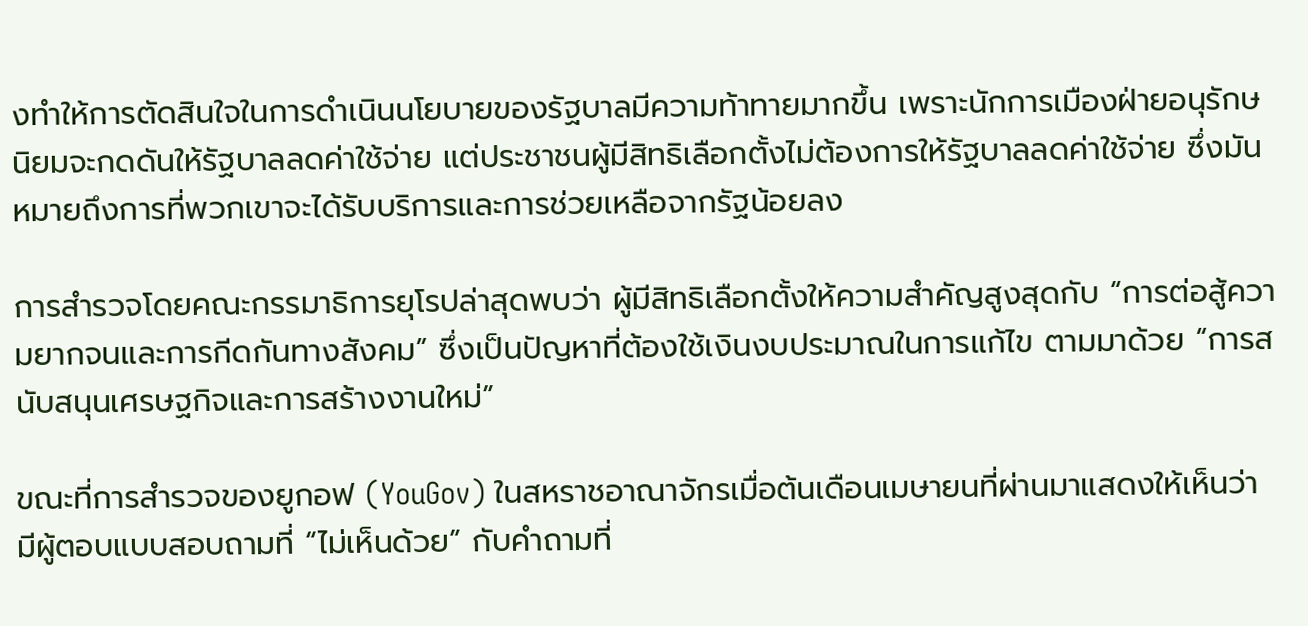งทำให้การตัดสินใจในการดำเนินนโยบายของรัฐบาลมีความท้าทายมากขึ้น เพราะนักการเมืองฝ่ายอนุรักษนิยมจะกดดันให้รัฐบาลลดค่าใช้จ่าย แต่ประชาชนผู้มีสิทธิเลือกตั้งไม่ต้องการให้รัฐบาลลดค่าใช้จ่าย ซึ่งมันหมายถึงการที่พวกเขาจะได้รับบริการและการช่วยเหลือจากรัฐน้อยลง

การสำรวจโดยคณะกรรมาธิการยุโรปล่าสุดพบว่า ผู้มีสิทธิเลือกตั้งให้ความสำคัญสูงสุดกับ “การต่อสู้ความยากจนและการกีดกันทางสังคม” ซึ่งเป็นปัญหาที่ต้องใช้เงินงบประมาณในการแก้ไข ตามมาด้วย “การสนับสนุนเศรษฐกิจและการสร้างงานใหม่”

ขณะที่การสำรวจของยูกอฟ (YouGov) ในสหราชอาณาจักรเมื่อต้นเดือนเมษายนที่ผ่านมาแสดงให้เห็นว่า มีผู้ตอบแบบสอบถามที่ “ไม่เห็นด้วย” กับคำถามที่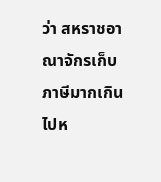ว่า สหราชอาณาจักรเก็บภาษีมากเกินไปห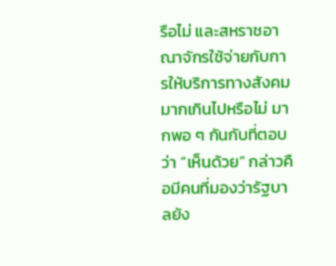รือไม่ และสหราชอาณาจักรใช้จ่ายกับการให้บริการทางสังคมมากเกินไปหรือไม่ มากพอ ๆ กันกับที่ตอบว่า “เห็นด้วย” กล่าวคือมีคนที่มองว่ารัฐบาลยัง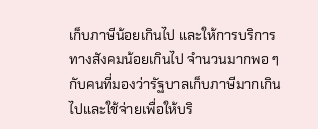เก็บภาษีน้อยเกินไป และให้การบริการทางสังคมน้อยเกินไป จำนวนมากพอ ๆ กับคนที่มองว่ารัฐบาลเก็บภาษีมากเกินไปและใช้จ่ายเพื่อให้บริ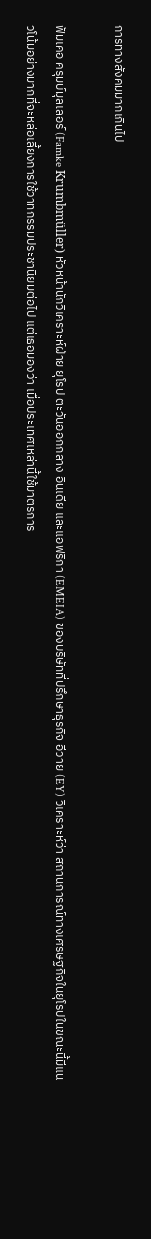การทางสังคมมากเกินไป

ฟัมเคอ ครุมบ์มุลเลอร์ (Famke Krumbmüller) หัวหน้านักวิเคราะห์ฝ่าย ยุโรป ตะวันออกกลาง อินเดีย และแอฟริกา (EMEIA) ของบริษัทที่ปรึกษาธุรกิจ อีวาย (EY) วิเคราะห์ว่า สถานการณ์ทางเศรษฐกิจในยุโรปในขณะนี้มีแนวโน้มอย่างมากที่จะหล่อเลี้ยงการใช้วาทกรรมประชานิยมต่อไป แต่เธอมองว่า เมื่อประเทศเหล่านี้ใช้มาตรการ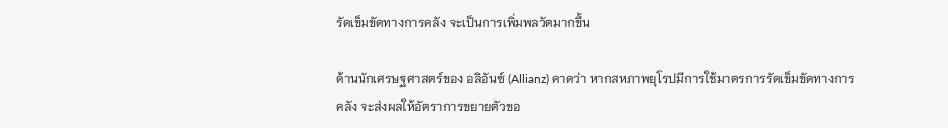รัดเข็มขัดทางการคลัง จะเป็นการเพิ่มพลวัตมากขึ้น

ด้านนักเศรษฐศาสตร์ของ อลิอันซ์ (Allianz) คาดว่า หากสหภาพยุโรปมีการใช้มาตรการรัดเข็มขัดทางการคลัง จะส่งผลให้อัตราการขยายตัวขอ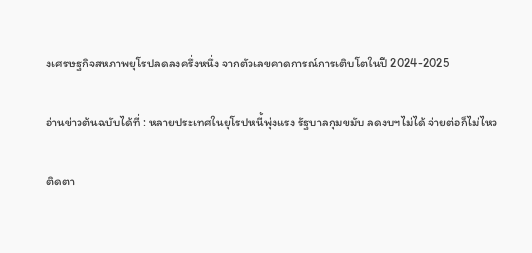งเศรษฐกิจสหภาพยุโรปลดลงครึ่งหนึ่ง จากตัวเลขคาดการณ์การเติบโตในปี 2024-2025

อ่านข่าวต้นฉบับได้ที่ : หลายประเทศในยุโรปหนี้พุ่งแรง รัฐบาลกุมขมับ ลดงบฯไม่ได้ จ่ายต่อก็ไม่ไหว

ติดตา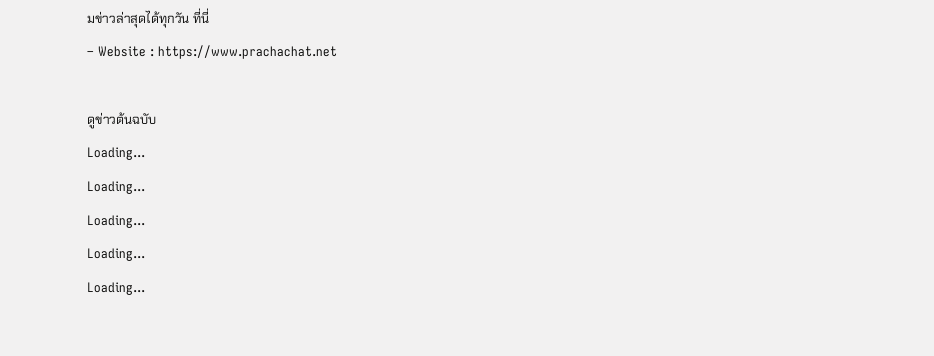มข่าวล่าสุดได้ทุกวัน ที่นี่
– Website : https://www.prachachat.net

ดูข่าวต้นฉบับ
Loading...
Loading...
Loading...
Loading...
Loading...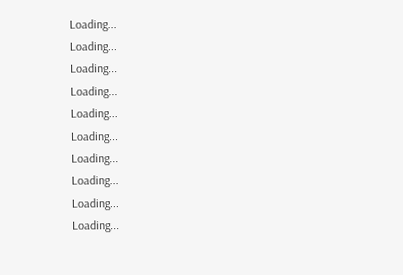Loading...
Loading...
Loading...
Loading...
Loading...
Loading...
Loading...
Loading...
Loading...
Loading...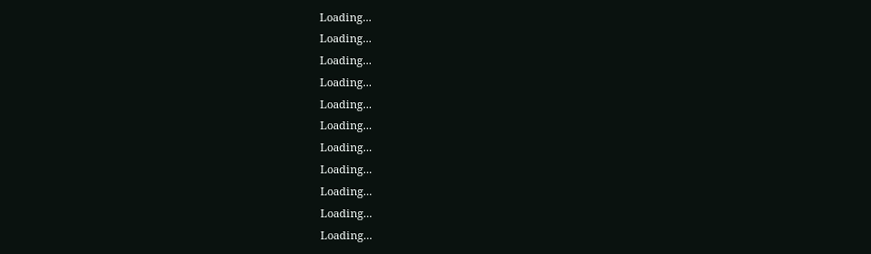Loading...
Loading...
Loading...
Loading...
Loading...
Loading...
Loading...
Loading...
Loading...
Loading...
Loading...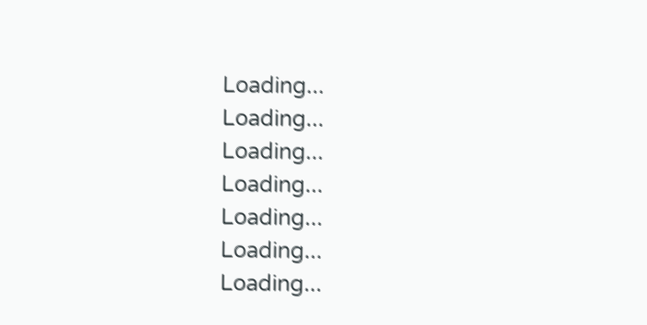Loading...
Loading...
Loading...
Loading...
Loading...
Loading...
Loading...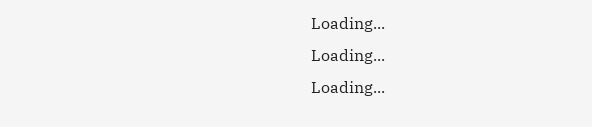Loading...
Loading...
Loading...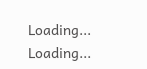Loading...
Loading...